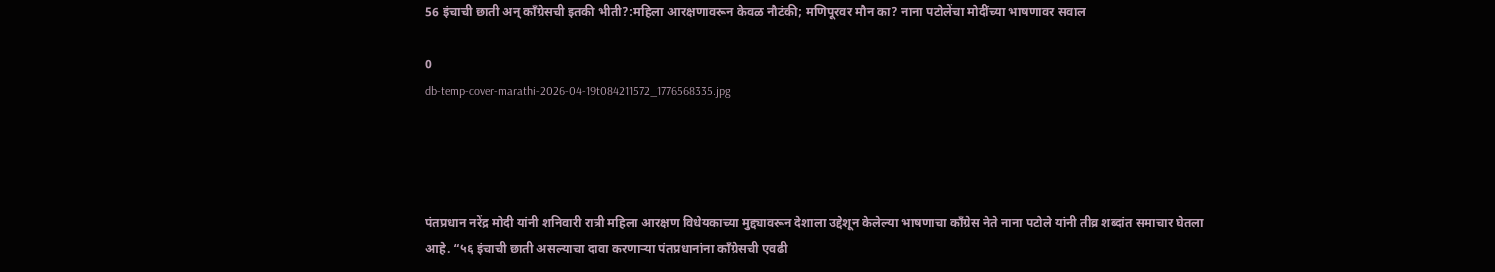56 इंचाची छाती अन् काँग्रेसची इतकी भीती?:महिला आरक्षणावरून केवळ नौटंकी; मणिपूरवर मौन का? नाना पटोलेंचा मोदींच्या भाषणावर सवाल

0
db-temp-cover-marathi-2026-04-19t084211572_1776568335.jpg




पंतप्रधान नरेंद्र मोदी यांनी शनिवारी रात्री महिला आरक्षण विधेयकाच्या मुद्द्यावरून देशाला उद्देशून केलेल्या भाषणाचा काँग्रेस नेते नाना पटोले यांनी तीव्र शब्दांत समाचार घेतला आहे. “५६ इंचाची छाती असल्याचा दावा करणाऱ्या पंतप्रधानांना काँग्रेसची एवढी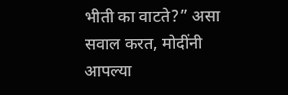भीती का वाटते?” असा सवाल करत, मोदींनी आपल्या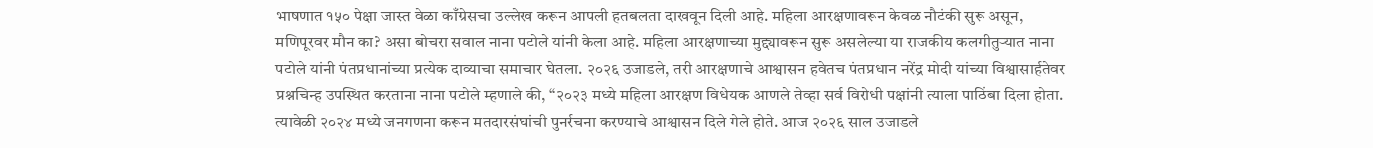भाषणात १५० पेक्षा जास्त वेळा काँग्रेसचा उल्लेख करून आपली हतबलता दाखवून दिली आहे. महिला आरक्षणावरून केवळ नौटंकी सुरू असून, मणिपूरवर मौन का? असा बोचरा सवाल नाना पटोले यांनी केला आहे. महिला आरक्षणाच्या मुद्द्यावरून सुरू असलेल्या या राजकीय कलगीतुऱ्यात नाना पटोले यांनी पंतप्रधानांच्या प्रत्येक दाव्याचा समाचार घेतला. २०२६ उजाडले, तरी आरक्षणाचे आश्वासन हवेतच पंतप्रधान नरेंद्र मोदी यांच्या विश्वासार्हतेवर प्रश्नचिन्ह उपस्थित करताना नाना पटोले म्हणाले की, “२०२३ मध्ये महिला आरक्षण विधेयक आणले तेव्हा सर्व विरोधी पक्षांनी त्याला पाठिंबा दिला होता. त्यावेळी २०२४ मध्ये जनगणना करून मतदारसंघांची पुनर्रचना करण्याचे आश्वासन दिले गेले होते. आज २०२६ साल उजाडले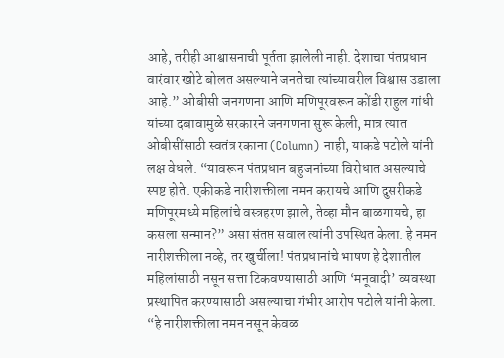आहे, तरीही आश्वासनाची पूर्तता झालेली नाही. देशाचा पंतप्रधान वारंवार खोटे बोलत असल्याने जनतेचा त्यांच्यावरील विश्वास उडाला आहे.” ओबीसी जनगणना आणि मणिपूरवरून कोंडी राहुल गांधी यांच्या दबावामुळे सरकारने जनगणना सुरू केली, मात्र त्यात ओबीसींसाठी स्वतंत्र रकाना (Column) नाही, याकडे पटोले यांनी लक्ष वेधले. “यावरून पंतप्रधान बहुजनांच्या विरोधात असल्याचे स्पष्ट होते. एकीकडे नारीशक्तीला नमन करायचे आणि दुसरीकडे मणिपूरमध्ये महिलांचे वस्त्रहरण झाले, तेव्हा मौन बाळगायचे, हा कसला सन्मान?” असा संतप्त सवाल त्यांनी उपस्थित केला. हे नमन नारीशक्तीला नव्हे, तर खुर्चीला! पंतप्रधानांचे भाषण हे देशातील महिलांसाठी नसून सत्ता टिकवण्यासाठी आणि ‘मनूवादी’ व्यवस्था प्रस्थापित करण्यासाठी असल्याचा गंभीर आरोप पटोले यांनी केला. “हे नारीशक्तीला नमन नसून केवळ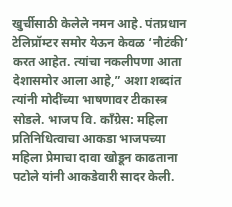खुर्चीसाठी केलेले नमन आहे. पंतप्रधान टेलिप्रॉम्टर समोर येऊन केवळ ‘नौटंकी’ करत आहेत. त्यांचा नकलीपणा आता देशासमोर आला आहे,” अशा शब्दांत त्यांनी मोदींच्या भाषणावर टीकास्त्र सोडले. भाजप वि. काँग्रेस: महिला प्रतिनिधित्वाचा आकडा भाजपच्या महिला प्रेमाचा दावा खोडून काढताना पटोले यांनी आकडेवारी सादर केली.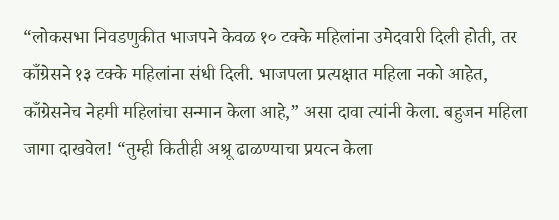“लोकसभा निवडणुकीत भाजपने केवळ १० टक्के महिलांना उमेदवारी दिली होती, तर काँग्रेसने १३ टक्के महिलांना संधी दिली. भाजपला प्रत्यक्षात महिला नको आहेत, काँग्रेसनेच नेहमी महिलांचा सन्मान केला आहे,” असा दावा त्यांनी केला. बहुजन महिला जागा दाखवेल! “तुम्ही कितीही अश्रू ढाळण्याचा प्रयत्न केला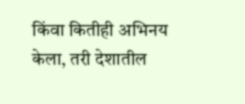किंवा कितीही अभिनय केला, तरी देशातील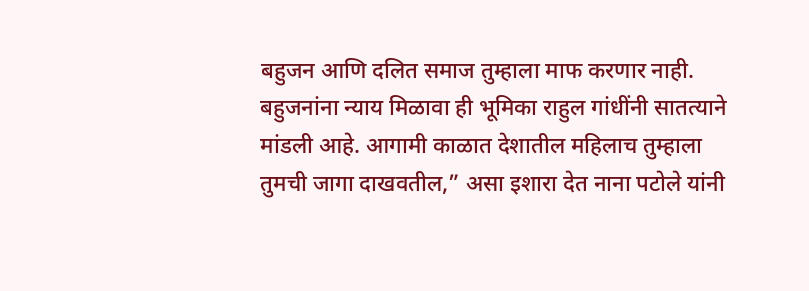बहुजन आणि दलित समाज तुम्हाला माफ करणार नाही. बहुजनांना न्याय मिळावा ही भूमिका राहुल गांधींनी सातत्याने मांडली आहे. आगामी काळात देशातील महिलाच तुम्हाला तुमची जागा दाखवतील,” असा इशारा देत नाना पटोले यांनी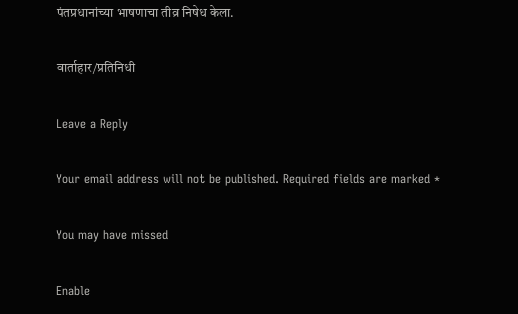पंतप्रधानांच्या भाषणाचा तीव्र निषेध केला.

वार्ताहार/प्रतिनिधी

Leave a Reply

Your email address will not be published. Required fields are marked *

You may have missed

Enable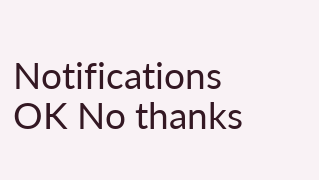Notifications OK No thanks